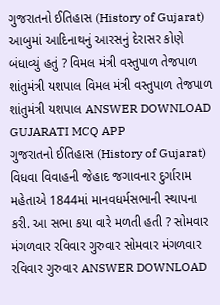ગુજરાતનો ઈતિહાસ (History of Gujarat) આબુમાં આદિનાથનું આરસનું દેરાસર કોણે બંધાવ્યું હતું ? વિમલ મંત્રી વસ્તુપાળ તેજપાળ શાંતુમંત્રી યશપાલ વિમલ મંત્રી વસ્તુપાળ તેજપાળ શાંતુમંત્રી યશપાલ ANSWER DOWNLOAD GUJARATI MCQ APP
ગુજરાતનો ઈતિહાસ (History of Gujarat) વિધવા વિવાહની જેહાદ જગાવનાર દુર્ગારામ મહેતાએ 1844માં માનવધર્મસભાની સ્થાપના કરી. આ સભા કયા વારે મળતી હતી ? સોમવાર મંગળવાર રવિવાર ગુરુવાર સોમવાર મંગળવાર રવિવાર ગુરુવાર ANSWER DOWNLOAD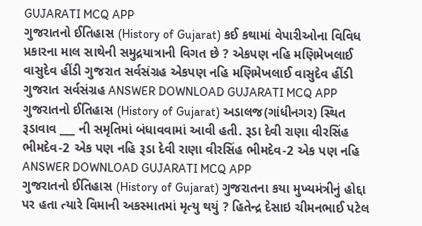GUJARATI MCQ APP
ગુજરાતનો ઈતિહાસ (History of Gujarat) કઈ કથામાં વેપારીઓના વિવિધ પ્રકારના માલ સાથેની સમુદ્રયાત્રાની વિગત છે ? એકપણ નહિ મણિમેખલાઈ વાસુદેવ હીંડી ગુજરાત સર્વસંગ્રહ એકપણ નહિ મણિમેખલાઈ વાસુદેવ હીંડી ગુજરાત સર્વસંગ્રહ ANSWER DOWNLOAD GUJARATI MCQ APP
ગુજરાતનો ઈતિહાસ (History of Gujarat) અડાલજ(ગાંધીનગર) સ્થિત રૂડાવાવ ___ ની સમૃતિમાં બંધાવવામાં આવી હતી. રૂડા દેવી રાણા વીરસિંહ ભીમદેવ-2 એક પણ નહિ રૂડા દેવી રાણા વીરસિંહ ભીમદેવ-2 એક પણ નહિ ANSWER DOWNLOAD GUJARATI MCQ APP
ગુજરાતનો ઈતિહાસ (History of Gujarat) ગુજરાતના કયા મુખ્યમંત્રીનું હોદ્દા પર હતા ત્યારે વિમાની અકસ્માતમાં મૃત્યુ થયું ? હિતેન્દ્ર દેસાઇ ચીમનભાઈ પટેલ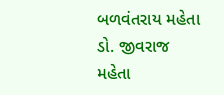બળવંતરાય મહેતા ડો. જીવરાજ મહેતા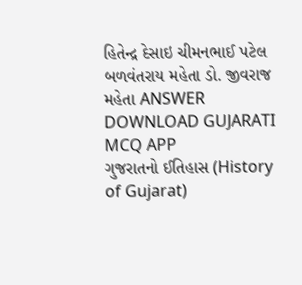હિતેન્દ્ર દેસાઇ ચીમનભાઈ પટેલ બળવંતરાય મહેતા ડો. જીવરાજ મહેતા ANSWER DOWNLOAD GUJARATI MCQ APP
ગુજરાતનો ઈતિહાસ (History of Gujarat)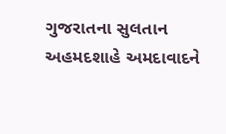ગુજરાતના સુલતાન અહમદશાહે અમદાવાદને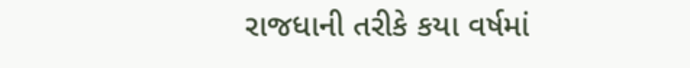રાજધાની તરીકે કયા વર્ષમાં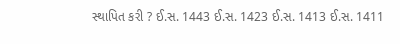સ્થાપિત કરી ? ઈ.સ. 1443 ઈ.સ. 1423 ઈ.સ. 1413 ઈ.સ. 1411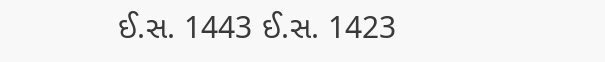ઈ.સ. 1443 ઈ.સ. 1423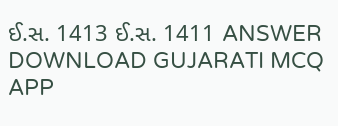ઈ.સ. 1413 ઈ.સ. 1411 ANSWER DOWNLOAD GUJARATI MCQ APP